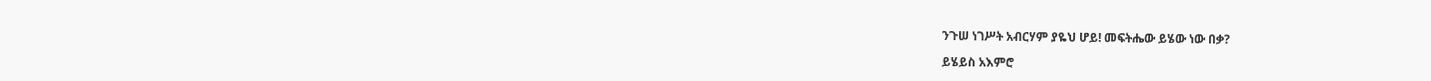ንጉሠ ነገሥት አብርሃም ያዬህ ሆይ! መፍትሔው ይሄው ነው በቃ?

ይሄይስ አእምሮ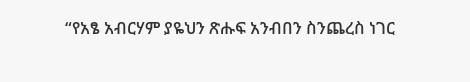“የአፄ አብርሃም ያዬህን ጽሑፍ አንብበን ስንጨረስ ነገር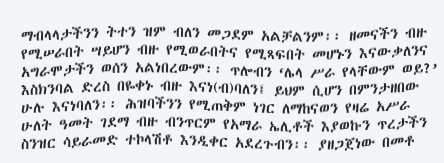ማብላላታችንን ትተን ዝም ብለን መጋደም አልቻልንም፡፡ ዘመናችን ብዙ የሚሠራበት ሣይሆን ብዙ የሚወራበትና የሚጻፍበት መሆኑን እናውቃለንና አግራሞታችን ወሰን አልነበረውም፡፡ ጥሎብን ‘ሌላ ሥራ የላቸውም ወይ?’ እስክንባል ድረስ በዬቀኑ ብዙ እናነ(ብ)ባለን፤ ይህም ሲሆን በምንታዘበው ሁሉ እናነባለን፡፡ ሕዝባችንን የሚጠቅም ነገር ለማከናወን የዛሬ አሥራ ሁለት ዓመት ገደማ ብዙ ብንጥርም የአማራ ኤሊቶች እያወኩን ጥረታችን ስንዝር ሳይራመድ ተኮላሽቶ እንዲቀር አደረጉብን፡፡ ያዘጋጀነው በመቶ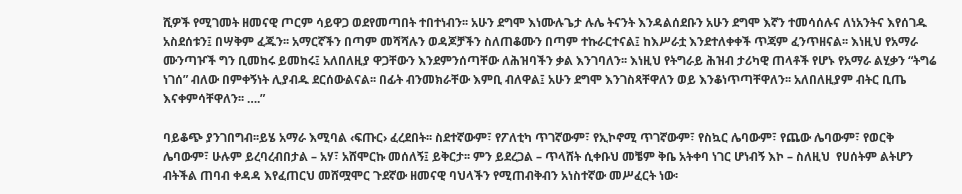ሺዎች የሚገመት ዘመናዊ ጦርም ሳይዋጋ ወደየመጣበት ተበተነብን፡፡ አሁን ደግሞ እነሙሉጌታ ሉሌ ትናንት እንዳልሰደቡን አሁን ደግሞ እኛን ተመሳሰሉና ለነአንትና እየሰገዱ አስደሰቱን፤ በሣቅም ፈጁን፡፡ አማርኛችን በጣም መሻሻሉን ወዳጆቻችን ስለጠቆሙን በጣም ተኩራርተናል፤ ከእሥራቷ እንደተለቀቀች ጥጃም ፈንጥዘናል፡፡ እነዚህ የአማራ ሙንጣዦች ግን ቢመከሩ ይመከሩ፤ አለበለዚያ ዋጋቸውን እንደምንሰጣቸው ለሕዝባችን ቃል እንገባለን፡፡ እነዚህ የትግራይ ሕዝብ ታሪካዊ ጠላቶች የሆኑ የአማራ ልሂቃን “ትግሬ ነገሰ” ብለው በምቀኝነት ሊያብዱ ደርሰውልናል፡፡ በፊት ብንመክራቸው እምቢ ብለዋል፤ አሁን ደግሞ እንገስጻቸዋለን ወይ እንቆነጥጣቸዋለን፡፡ አለበለዚያም ብትር ቢጤ እናቀምሳቸዋለን፡፡ ….”

ባይቆጭ ያንገበግብ፡፡ይሄ አማራ እሚባል ‹ፍጡር› ፈረደበት፡፡ ስደተኛውም፣ የፖለቲካ ጥገኛውም፣ የኢኮኖሚ ጥገኛውም፣ የስኳር ሌባውም፣ የጨው ሌባውም፣ የወርቅ ሌባውም፣ ሁሉም ይረባረብበታል – አሃ፣ አሸሞርኩ መሰለኝ፤ ይቅርታ፡፡ ምን ይደረጋል – ጥላሸት ሲቀቡህ መቼም ቅቤ አትቀባ ነገር ሆነብኝ እኮ – ስለዚህ  የሀሰትም ልትሆን ብትችል ጠባብ ቀዳዳ እየፈጠርህ መሸሟሞር ጉደኛው ዘመናዊ ባህላችን የሚጠብቅብን አነስተኛው መሥፈርት ነው፡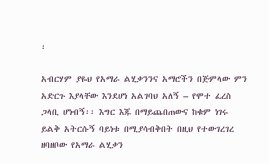፡

አብርሃም ያዬህ የአማራ ልሂቃንንና አማሮችን በጅምላው ምን አድርጉ እያላቸው እንደሆነ አልገባህ አለኝ – የሞተ ፈረስ ጋላቢ ሆነብኝ፡፡ እግር እጁ በማይጨበጠውና ከቁም ነገሩ ይልቅ አትርሱኝ ባይነቱ በሚያሳብቅበት በዚህ የተውገረገረ ዘባዘቦው የአማራ ልሂቃን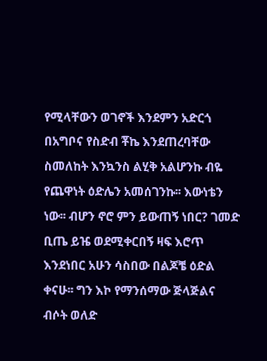የሚላቸውን ወገኖች እንደምን አድርጎ በአግቦና የስድብ ቾኬ እንደጠረባቸው ስመለከት እንኳንስ ልሂቅ አልሆንኩ ብዬ የጨዋነት ዕድሌን አመሰገንኩ፡፡ እውነቴን ነው፡፡ ብሆን ኖሮ ምን ይውጠኝ ነበር? ገመድ ቢጤ ይዤ ወደሚቀርበኝ ዛፍ እሮጥ እንደነበር አሁን ሳስበው በልጆቼ ዕድል ቀናሁ፡፡ ግን እኮ የማንሰማው ጅላጅልና ብሶት ወለድ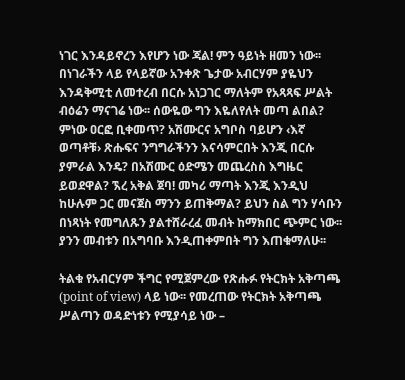ነገር እንዳይኖረን እየሆን ነው ጃል! ምን ዓይነት ዘመን ነው፡፡ በነገራችን ላይ የላይኛው አንቀጽ ጌታው አብርሃም ያዬህን እንዳቅሚቲ ለመተረብ በርሱ አነጋገር ማለትም የአጻጻፍ ሥልት ብዕሬን ማናገሬ ነው፡፡ ሰውዬው ግን እዬለየለት መጣ ልበል? ምነው ዐርፎ ቢቀመጥ? አሽሙርና አግቦስ ባይሆን ‹እኛ ወጣቶቹ› ጽሑፍና ንግግራችንን እናሳምርበት እንጂ በርሱ ያምራል እንዴ? በአሽሙር ዕድሜን መጨረስስ እግዜር ይወደዋል? ኧረ አቅል ጀባ! መካሪ ማጣት እንጂ እንዲህ ከሁሉም ጋር መናጀስ ማንን ይጠቅማል? ይህን ስል ግን ሃሳቡን በነጻነት የመግለጹን ያልተሸራረፈ መብት ከማክበር ጭምር ነው፡፡ ያንን መብቱን በአግባቡ እንዲጠቀምበት ግን እጠቁማለሁ፡፡

ትልቁ የአብርሃም ችግር የሚጀምረው የጽሑፉ የትርክት አቅጣጫ (point of view) ላይ ነው፡፡ የመረጠው የትርክት አቅጣጫ ሥልጣን ወዳድነቱን የሚያሳይ ነው –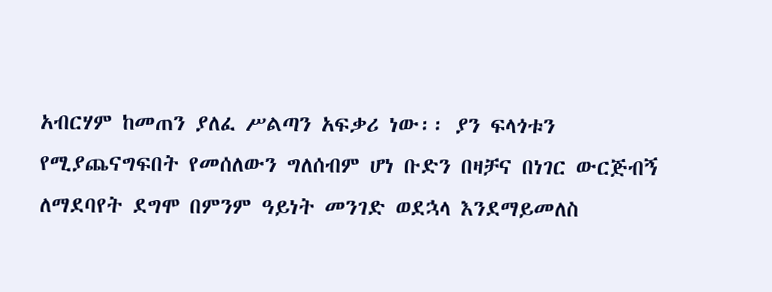አብርሃም ከመጠን ያለፈ ሥልጣን አፍቃሪ ነው፡፡ ያን ፍላጎቱን የሚያጨናግፍበት የመሰለውን ግለሰብም ሆነ ቡድን በዛቻና በነገር ውርጅብኝ ለማደባየት ደግሞ በምንም ዓይነት መንገድ ወደኋላ እንደማይመለስ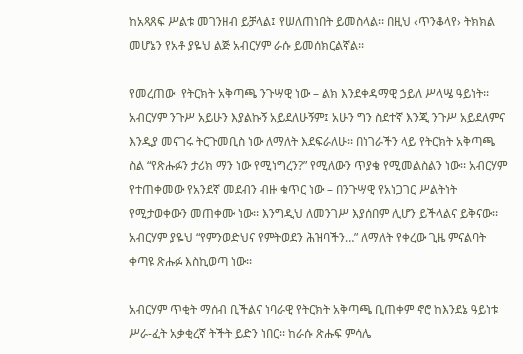ከአጻጸፍ ሥልቱ መገንዘብ ይቻላል፤ የሠለጠነበት ይመስላል፡፡ በዚህ ‹ጥንቆላየ› ትክክል መሆኔን የአቶ ያዬህ ልጅ አብርሃም ራሱ ይመሰክርልኛል፡፡

የመረጠው  የትርክት አቅጣጫ ንጉሣዊ ነው – ልክ እንደቀዳማዊ ኃይለ ሥላሤ ዓይነት፡፡ አብርሃም ንጉሥ አይሁን እያልኩኝ አይደለሁኝም፤ አሁን ግን ስደተኛ እንጂ ንጉሥ አይደለምና እንዲያ መናገሩ ትርጉመቢስ ነው ለማለት እደፍራለሁ፡፡ በነገራችን ላይ የትርክት አቅጣጫ ስል “የጽሑፉን ታሪክ ማን ነው የሚነግረን?” የሚለውን ጥያቄ የሚመልስልን ነው፡፡ አብርሃም የተጠቀመው የአንደኛ መደብን ብዙ ቁጥር ነው – በንጉሣዊ የአነጋገር ሥልትነት የሚታወቀውን መጠቀሙ ነው፡፡ እንግዲህ ለመንገሥ እያሰበም ሊሆን ይችላልና ይቅናው፡፡ አብርሃም ያዬህ “የምንወድህና የምትወደን ሕዝባችን…” ለማለት የቀረው ጊዜ ምናልባት ቀጣዩ ጽሑፉ እስኪወጣ ነው፡፡

አብርሃም ጥቂት ማሰብ ቢችልና ነባራዊ የትርክት አቅጣጫ ቢጠቀም ኖሮ ከእንደኔ ዓይነቱ ሥራ-ፈት አቃቂረኛ ትችት ይድን ነበር፡፡ ከራሱ ጽሑፍ ምሳሌ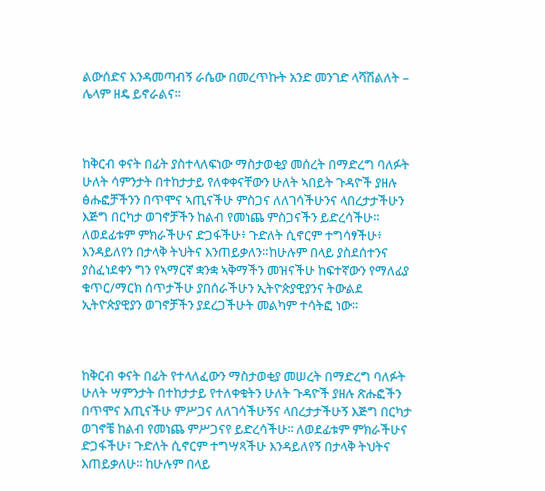ልውሰድና እንዳመጣብኝ ራሴው በመረጥኩት አንድ መንገድ ላሻሽልለት – ሌላም ዘዴ ይኖራልና፡፡



ከቅርብ ቀናት በፊት ያስተላለፍነው ማስታወቂያ መሰረት በማድረግ ባለፉት ሁለት ሳምንታት በተከታታይ የለቀቀናቸውን ሁለት ኣበይት ጉዳዮች ያዘሉ ፅሑፎቻችንን በጥሞና ኣጢናችሁ ምስጋና ለለገሳችሁንና ላበረታታችሁን እጅግ በርካታ ወገኖቻችን ከልብ የመነጨ ምስጋናችን ይድረሳችሁ። ለወደፊቱም ምክራችሁና ድጋፋችሁ፥ ጉድለት ሲኖርም ተግሳፃችሁ፥ እንዳይለየን በታላቅ ትህትና እንጠይቃለን።ከሁሉም በላይ ያስደሰተንና ያስፈነደቀን ግን የኣማርኛ ቋንቋ ኣቅማችን መዝናችሁ ከፍተኛውን የማለፊያ ቁጥር/ማርክ ሰጥታችሁ ያበሰራችሁን ኢትዮጵያዊያንና ትውልደ ኢትዮጵያዊያን ወገኖቻችን ያደረጋችሁት መልካም ተሳትፎ ነው።



ከቅርብ ቀናት በፊት የተላለፈውን ማስታወቂያ መሠረት በማድረግ ባለፉት ሁለት ሣምንታት በተከታታይ የተለቀቁትን ሁለት ጉዳዮች ያዘሉ ጽሑፎችን በጥሞና አጢናችሁ ምሥጋና ለለገሳችሁኝና ላበረታታችሁኝ እጅግ በርካታ ወገኖቼ ከልብ የመነጨ ምሥጋናየ ይድረሳችሁ፡፡ ለወደፊቱም ምክራችሁና ድጋፋችሁ፣ ጉድለት ሲኖርም ተግሣጻችሁ እንዳይለየኝ በታላቅ ትህትና እጠይቃለሁ፡፡ ከሁሉም በላይ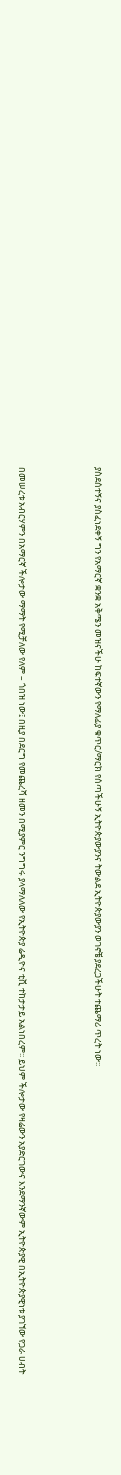ያስደሰተኝና ያስፈነደቀኝ ግን የአማርኛ ቋንቋ አቅሜን መዝናችሁ ከፍተኛውን የማለፊያ ቁጥር/ማርክ የሰጣችሁኝ ኢትዮጵያውያንና ትውልደ ኢትዮጵያውያን ወገኖቼ ያደረጋችሁት ተጨማሪ ጥረት ነው፡፡



በመሠረቱ አብርሃምን በአማርኛ ችሎታው ማማት የሚቻለው የለም – ጎበዝ ነው፤ በዚያ በደርግ የመጨረሻ ዘመን በሚያምር ንግግሩ ያላማለለው የኢትዮጵያ ሬዲዮና ቲቪ ተከታታይ አልነበረም፡፡ ይህም ችሎታው የዛሬውን አያድርገውና እንደማንኛውም ኢትዮጵያዊ በኢትዮጵያዊነቱ ያገኘው የጋራ ሀብት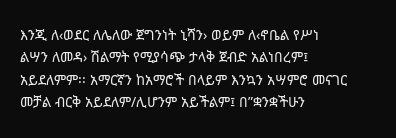እንጂ ለ‹ወደር ለሌለው ጀግንነት ኒሻን› ወይም ለ‹ኖቤል የሥነ ልሣን ለመዳ› ሽልማት የሚያሳጭ ታላቅ ጀብድ አልነበረም፤ አይደለምም፡፡ አማርኛን ከአማሮች በላይም እንኳን አሣምሮ መናገር መቻል ብርቅ አይደለም/ሊሆንም አይችልም፤ በ”ቋንቋችሁን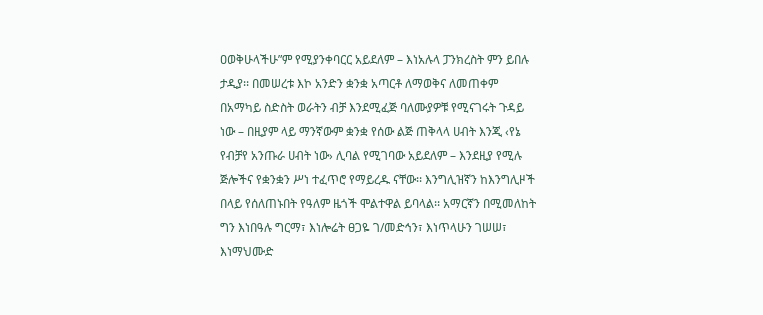ዐወቅሁላችሁ”ም የሚያንቀባርር አይደለም – እነአሉላ ፓንክረስት ምን ይበሉ ታዲያ፡፡ በመሠረቱ እኮ አንድን ቋንቋ አጣርቶ ለማወቅና ለመጠቀም በአማካይ ስድስት ወራትን ብቻ እንደሚፈጅ ባለሙያዎቹ የሚናገሩት ጉዳይ ነው – በዚያም ላይ ማንኛውም ቋንቋ የሰው ልጅ ጠቅላላ ሀብት እንጂ ‹የኔ የብቻየ አንጡራ ሀብት ነው› ሊባል የሚገባው አይደለም – እንደዚያ የሚሉ ጅሎችና የቋንቋን ሥነ ተፈጥሮ የማይረዱ ናቸው፡፡ እንግሊዝኛን ከእንግሊዞች በላይ የሰለጠኑበት የዓለም ዜጎች ሞልተዋል ይባላል፡፡ አማርኛን በሚመለከት ግን እነበዓሉ ግርማ፣ እነሎሬት ፀጋዬ ገ/መድኅን፣ እነጥላሁን ገሠሠ፣ እነማህሙድ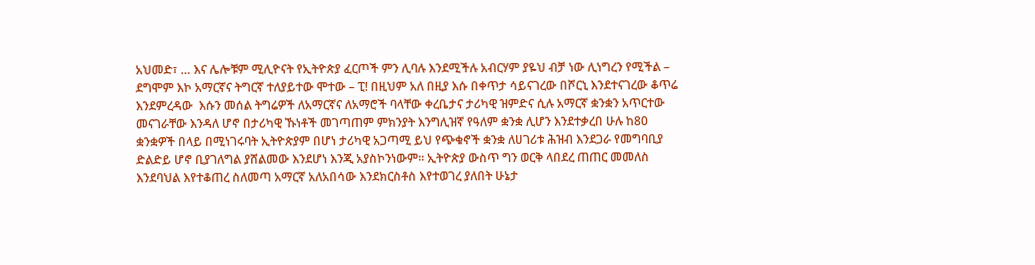አህመድ፣ … እና ሌሎቹም ሚሊዮናት የኢትዮጵያ ፈርጦች ምን ሊባሉ እንደሚችሉ አብርሃም ያዬህ ብቻ ነው ሊነግረን የሚችል – ደግሞም እኮ አማርኛና ትግርኛ ተለያይተው ሞተው – ፒ! በዚህም አለ በዚያ እሱ በቀጥታ ሳይናገረው በሾርኒ እንደተናገረው ቆጥሬ እንደምረዳው  እሱን መሰል ትግሬዎች ለአማርኛና ለአማሮች ባላቸው ቀረቤታና ታሪካዊ ዝምድና ሲሉ አማርኛ ቋንቋን አጥርተው መናገራቸው እንዳለ ሆኖ በታሪካዊ ኹነቶች መገጣጠም ምክንያት እንግሊዝኛ የዓለም ቋንቋ ሊሆን እንደተቃረበ ሁሉ ከ80 ቋንቋዎች በላይ በሚነገሩባት ኢትዮጵያም በሆነ ታሪካዊ አጋጣሚ ይህ የጭቁኖች ቋንቋ ለሀገሪቱ ሕዝብ እንደጋራ የመግባቢያ ድልድይ ሆኖ ቢያገለግል ያሸልመው እንደሆነ እንጂ አያስኮንነውም፡፡ ኢትዮጵያ ውስጥ ግን ወርቅ ላበደረ ጠጠር መመለስ እንደባህል እየተቆጠረ ስለመጣ አማርኛ አለአበሳው እንደክርስቶስ እየተወገረ ያለበት ሁኔታ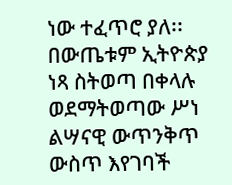ነው ተፈጥሮ ያለ፡፡ በውጤቱም ኢትዮጵያ ነጻ ስትወጣ በቀላሉ ወደማትወጣው ሥነ ልሣናዊ ውጥንቅጥ ውስጥ እየገባች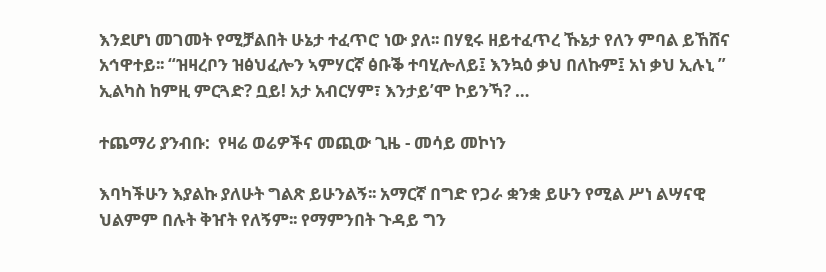እንደሆነ መገመት የሚቻልበት ሁኔታ ተፈጥሮ ነው ያለ፡፡ በሃፂሩ ዘይተፈጥረ ኹኔታ የለን ምባል ይኸሸና አኅዋተይ፡፡ “ዝዛረቦን ዝፅህፈሎን ኣምሃርኛ ፅቡቕ ተባሂሎለይ፤ እንኳዕ ቃህ በለኩም፤ አነ ቃህ ኢሉኒ ” ኢልካስ ከምዚ ምርጓድ? ቧይ! አታ አብርሃም፣ እንታይ’ሞ ኮይንኻ? …

ተጨማሪ ያንብቡ:  የዛሬ ወሬዎችና መጪው ጊዜ - መሳይ መኮነን

እባካችሁን እያልኩ ያለሁት ግልጽ ይሁንልኝ፡፡ አማርኛ በግድ የጋራ ቋንቋ ይሁን የሚል ሥነ ልሣናዊ ህልምም በሉት ቅዠት የለኝም፡፡ የማምንበት ጉዳይ ግን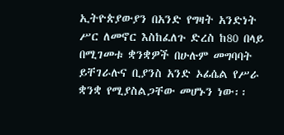ኢትዮጵያውያን በአንድ የግዛት አንድነት ሥር ለመኖር እስከፈለጉ ድረስ ከ80 በላይ በሚገመቱ ቋንቋዎች በሁሉም መግባባት ይቸገራሉና ቢያንስ አንድ ኦፊሴል የሥራ ቋንቋ የሚያስልጋቸው መሆኑን ነው፡፡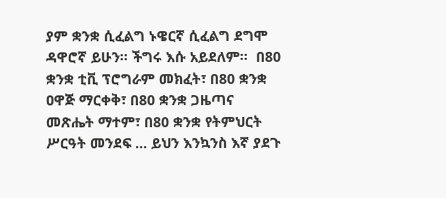ያም ቋንቋ ሲፈልግ ኑዌርኛ ሲፈልግ ደግሞ ዳዋሮኛ ይሁን፡፡ ችግሩ እሱ አይደለም፡፡  በ80 ቋንቋ ቲቪ ፕሮግራም መክፈት፣ በ80 ቋንቋ ዐዋጅ ማርቀቅ፣ በ80 ቋንቋ ጋዜጣና መጽሔት ማተም፣ በ80 ቋንቋ የትምህርት ሥርዓት መንደፍ … ይህን እንኳንስ እኛ ያደጉ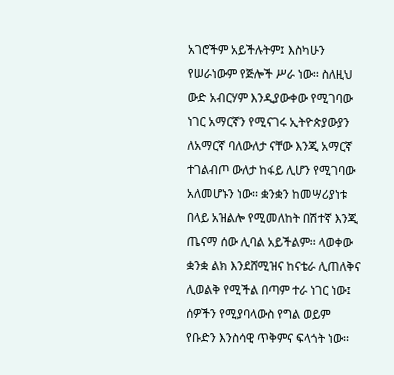አገሮችም አይችሉትም፤ እስካሁን የሠራነውም የጅሎች ሥራ ነው፡፡ ስለዚህ ውድ አብርሃም እንዲያውቀው የሚገባው ነገር አማርኛን የሚናገሩ ኢትዮጵያውያን ለአማርኛ ባለውለታ ናቸው እንጂ አማርኛ ተገልብጦ ውለታ ከፋይ ሊሆን የሚገባው አለመሆኑን ነው፡፡ ቋንቋን ከመሣሪያነቱ በላይ አዝልሎ የሚመለከት በሽተኛ እንጂ ጤናማ ሰው ሊባል አይችልም፡፡ ላወቀው ቋንቋ ልክ እንደሸሚዝና ከናቴራ ሊጠለቅና ሊወልቅ የሚችል በጣም ተራ ነገር ነው፤ ሰዎችን የሚያባላውስ የግል ወይም የቡድን እንስሳዊ ጥቅምና ፍላጎት ነው፡፡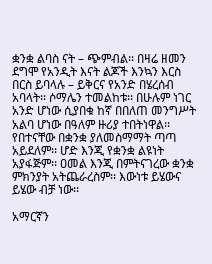ቋንቋ ልባስ ናት – ጭምብል፡፡ በዛሬ ዘመን ደግሞ የአንዲት እናት ልጆች እንኳን እርስ በርስ ይባላሉ – ይቅርና የአንድ በሄረሰብ አባላት፡፡ ሶማሌን ተመልከቱ፡፡ በሁሉም ነገር አንድ ሆነው ሲያበቁ ከኛ በበለጠ መንግሥት አልባ ሆነው በዓለም ዙሪያ ተበትነዋል፡፡ የበተናቸው በቋንቋ ያለመስማማት ጣጣ አይደለም፡፡ ሆድ እንጂ የቋንቋ ልዩነት አያፋጅም፡፡ ዐመል እንጂ በምትናገረው ቋንቋ ምክንያት አትጨራረስም፡፡ እውነቱ ይሄውና ይሄው ብቻ ነው፡፡

አማርኛን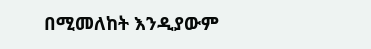በሚመለከት እንዲያውም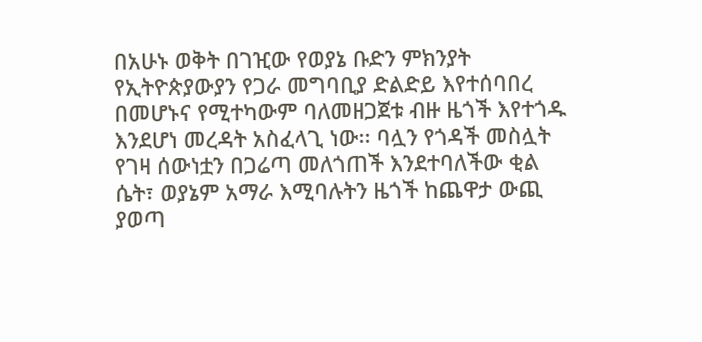በአሁኑ ወቅት በገዢው የወያኔ ቡድን ምክንያት የኢትዮጵያውያን የጋራ መግባቢያ ድልድይ እየተሰባበረ በመሆኑና የሚተካውም ባለመዘጋጀቱ ብዙ ዜጎች እየተጎዱ እንደሆነ መረዳት አስፈላጊ ነው፡፡ ባሏን የጎዳች መስሏት የገዛ ሰውነቷን በጋሬጣ መለጎጠች እንደተባለችው ቂል ሴት፣ ወያኔም አማራ እሚባሉትን ዜጎች ከጨዋታ ውጪ ያወጣ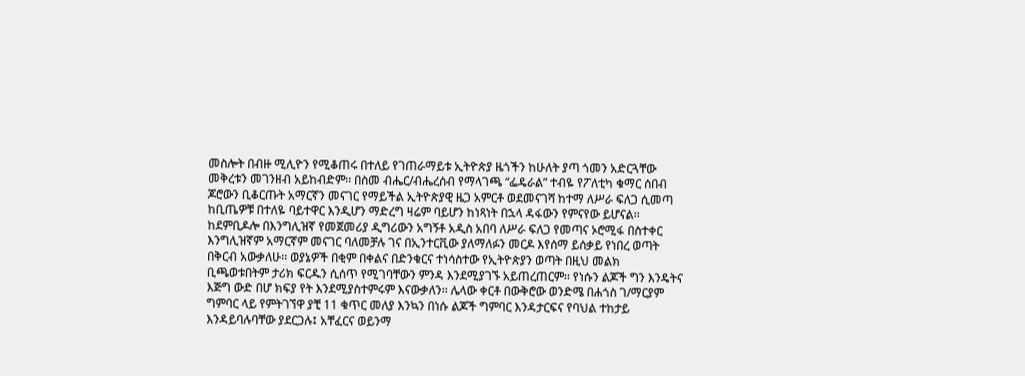መስሎት በብዙ ሚሊዮን የሚቆጠሩ በተለይ የገጠራማይቱ ኢትዮጵያ ዜጎችን ከሁለት ያጣ ጎመን አድርጓቸው መቅረቱን መገንዘብ አይከብድም፡፡ በስመ ብሔር/ብሔረሰብ የማላገጫ “ፌዴራል” ተብዬ የፖለቲካ ቁማር ሰበብ ጆሮውን ቢቆርጡት አማርኛን መናገር የማይችል ኢትዮጵያዊ ዜጋ አምርቶ ወደመናገሻ ከተማ ለሥራ ፍለጋ ሲመጣ ከቢጤዎቹ በተለዬ ባይተዋር እንዲሆን ማድረግ ዛሬም ባይሆን ከነጻነት በኋላ ዳፋውን የምናየው ይሆናል፡፡ ከደምቢዶሎ በእንግሊዝኛ የመጀመሪያ ዲግሪውን አግኝቶ አዲስ አበባ ለሥራ ፍለጋ የመጣና ኦሮሚፋ በስተቀር እንግሊዝኛም አማርኛም መናገር ባለመቻሉ ገና በኢንተርቪው ያለማለፉን መርዶ እየሰማ ይሰቃይ የነበረ ወጣት በቅርብ አውቃለሁ፡፡ ወያኔዎች በቂም በቀልና በድንቁርና ተነሳስተው የኢትዮጵያን ወጣት በዚህ መልክ ቢጫወቱበትም ታሪክ ፍርዱን ሲሰጥ የሚገባቸውን ምንዳ እንደሚያገኙ አይጠረጠርም፡፡ የነሱን ልጆች ግን እንዴትና እጅግ ውድ በሆ ክፍያ የት እንደሚያስተምሩም እናውቃለን፡፡ ሌላው ቀርቶ በውቅሮው ወንድሜ በሐጎስ ገ/ማርያም ግምባር ላይ የምትገኘዋ ያቺ 11 ቁጥር መለያ እንኳን በነሱ ልጆች ግምባር እንዳታርፍና የባህል ተከታይ እንዳይባሉባቸው ያደርጋሉ፤ አቸፈርና ወይንማ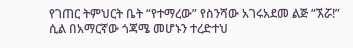የገጠር ትምህርት ቤት “የተማረው” የስንሻው አገሩአደመ ልጅ “ኧሯ!” ሲል በአማርኛው ጎጃሜ መሆኑን ተረድተህ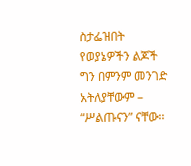ስታፌዝበት የወያኔዎችን ልጆች ግን በምንም መንገድ አትለያቸውም – “ሥልጡናን” ናቸው፡፡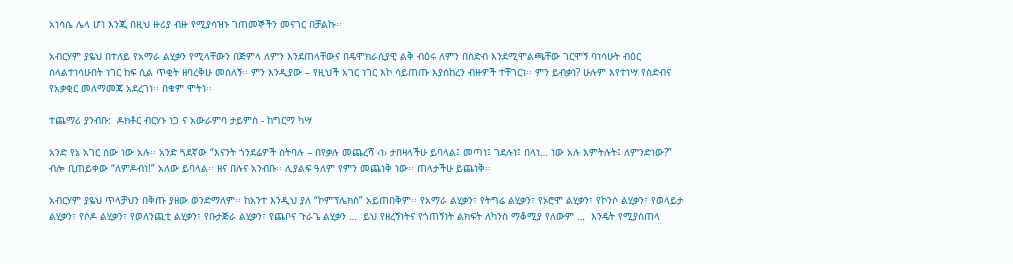አነሳሴ ሌላ ሆነ እንጂ በዚህ ዙሪያ ብዙ የሚያሳዝኑ ገጠመኞችን መናገር በቻልኩ፡፡

አብርሃም ያዬህ በተለይ የአማራ ልሂቃን የሚላቸውን በጅምላ ለምን እንደጠላቸውና በዴሞክራሲያዊ ልቅ ብዕሩ ለምን በስድብ እንደሚሞልጫቸው ገርሞኝ ባነሳሁት ብዕር ስላልተነሳሁበት ነገር ከፍ ሲል ጥቂት ዘባረቅሁ መሰለኝ፡፡ ምን እንዲያው – የዚህች አገር ነገር እኮ ሳይጠጡ እያሰከረን ብዙዎች ተቸገርነ፡፡ ምን ይብቃነ? ሁሉም እየተነሣ የስድብና የአቃቂር መለማመጃ አደረገነ፡፡ በቁም ሞትነ፡፡

ተጨማሪ ያንብቡ:  ዶክቶር ብርሃኑ ነጋ ና አውራምባ ታይምስ - ከግርማ ካሣ

አንድ የኔ አገር ሰው ነው አሉ፡፡ አንድ ጓደኛው “እናንት ጎንደሬዎች ስትባሉ – በየቃሉ መጨረሻ ‹ነ› ታበዛላችሁ ይባላል፤ መጣነ፤ ገደሉነ፤ በላነ… ነው አሉ እምትሉት፤ ለምንድነው?” ብሎ ቢጠይቀው “ለምዶብነ!” አለው ይባላል፡፡ ዘና በሉና አንብቡ፡፡ ሊያልፍ ዓለም የምን መጨነቅ ነው፡፡ ጠላታችሁ ይጨነቅ፡፡

አብርሃም ያዬህ ጥላቻህን በቅጡ ያዘው ወንድማለም፡፡ ከአንተ እንዲህ ያለ “ኮምፕሌክስ” አይጠበቅም፡፡ የአማራ ልሂቃን፣ የትግሬ ልሂቃን፣ የኦሮሞ ልሂቃን፣ የኮንሶ ልሂቃን፣ የወላይታ ልሂቃን፣ የሶዶ ልሂቃን፣ የወለንጪቲ ልሂቃን፣ የቡታጅራ ልሂቃን፣ የጨቦና ጉራጌ ልሂቃን …  ይህ የዘረኝነትና የጎጠኝነት ልክፍት ለካንስ ማቆሚያ የለውም …  እንዴት የሚያስጠላ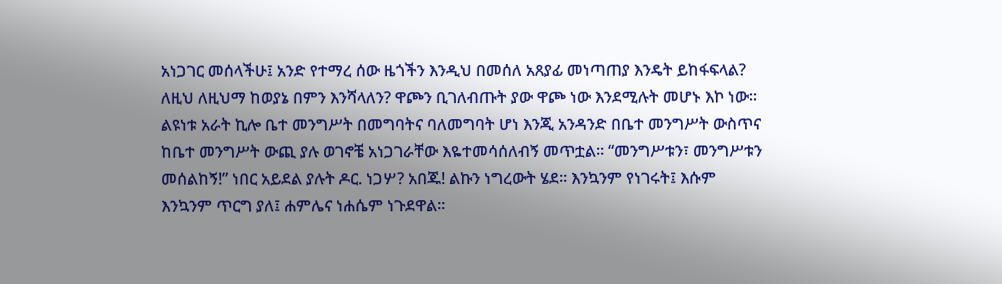አነጋገር መሰላችሁ፤ አንድ የተማረ ሰው ዜጎችን እንዲህ በመሰለ አጸያፊ መነጣጠያ እንዴት ይከፋፍላል? ለዚህ ለዚህማ ከወያኔ በምን እንሻላለን? ዋጮን ቢገለብጡት ያው ዋጮ ነው እንደሚሉት መሆኑ እኮ ነው፡፡ ልዩነቱ አራት ኪሎ ቤተ መንግሥት በመግባትና ባለመግባት ሆነ እንጂ አንዳንድ በቤተ መንግሥት ውስጥና ከቤተ መንግሥት ውጪ ያሉ ወገኖቼ አነጋገራቸው እዬተመሳሰለብኝ መጥቷል፡፡ “መንግሥቱን፣ መንግሥቱን መሰልከኝ!” ነበር አይደል ያሉት ዶር. ነጋሦ? አበጁ! ልኩን ነግረውት ሄደ፡፡ እንኳንም የነገሩት፤ እሱም እንኳንም ጥርግ ያለ፤ ሐምሌና ነሐሴም ነጉደዋል፡፡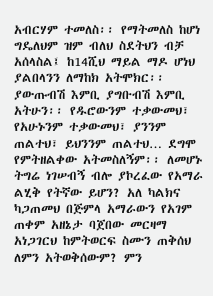አብርሃም ተመለስ፡፡ የማትመለስ ከሆነ ግዴለህም ዝም ብለህ ስደትህን ብቻ አሰላስል፤ ከ14ሺህ ማይል ማዶ ሆነህ ያልበላንን ለማከክ አትሞክር፡፡ ያውጡብሽ እምቢ ያግቡብሽ እምቢ አትሁን፡፡ የዱሮውንም ተቃውመህ፣ የአሁኑንም ተቃውመህ፣ ያንንም ጠልተህ፣ ይህንንም ጠልተህ… ደግሞ የምትዘልቀው አትመስለኝም፡፡ ለመሆኑ ትግሬ ነገሠብኝ ብሎ ያኮረፈው የአማራ ልሂቅ የትኛው ይሆን? አለ ካልክና ካጋጠመህ በጅምላ አማራውን የአገም ጠቀም አዘኔታ ባጀበው መርዛማ አነጋገርህ ከምትወርፍ ስሙን ጠቅሰህ ለምን አትወቅሰውም? ምን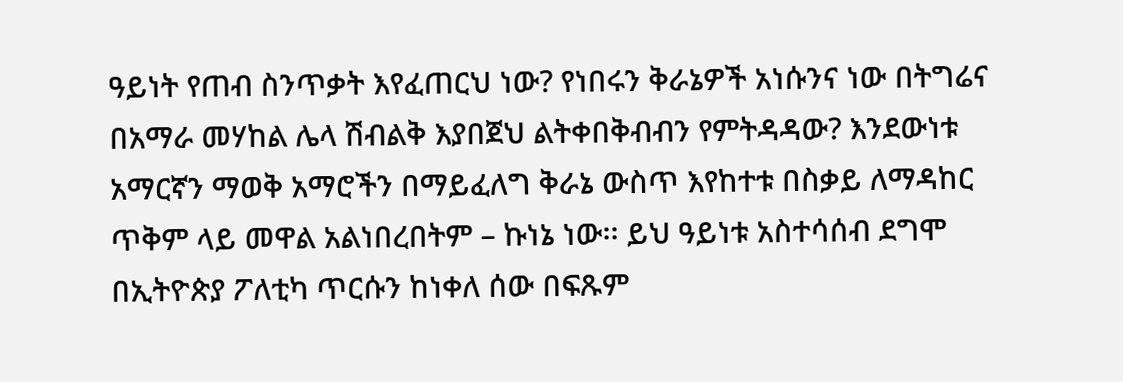ዓይነት የጠብ ስንጥቃት እየፈጠርህ ነው? የነበሩን ቅራኔዎች አነሱንና ነው በትግሬና በአማራ መሃከል ሌላ ሽብልቅ እያበጀህ ልትቀበቅብብን የምትዳዳው? እንደውነቱ አማርኛን ማወቅ አማሮችን በማይፈለግ ቅራኔ ውስጥ እየከተቱ በስቃይ ለማዳከር ጥቅም ላይ መዋል አልነበረበትም – ኩነኔ ነው፡፡ ይህ ዓይነቱ አስተሳሰብ ደግሞ በኢትዮጵያ ፖለቲካ ጥርሱን ከነቀለ ሰው በፍጹም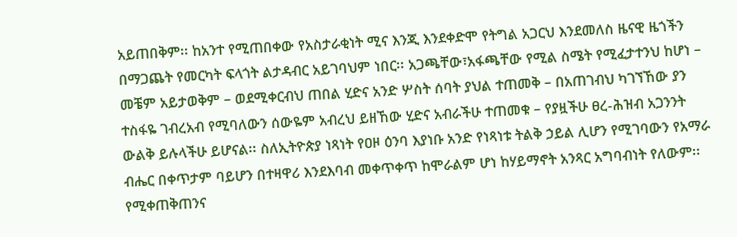አይጠበቅም፡፡ ከአንተ የሚጠበቀው የአስታራቂነት ሚና እንጂ እንደቀድሞ የትግል አጋርህ እንደመለስ ዜናዊ ዜጎችን በማጋጨት የመርካት ፍላጎት ልታዳብር አይገባህም ነበር፡፡ አጋጫቸው፣አፋጫቸው የሚል ስሜት የሚፈታተንህ ከሆነ – መቼም አይታወቅም – ወደሚቀርብህ ጠበል ሂድና አንድ ሦስት ሰባት ያህል ተጠመቅ – በአጠገብህ ካገኘኸው ያን ተስፋዬ ገብረአብ የሚባለውን ሰውዬም አብረህ ይዘኸው ሂድና አብራችሁ ተጠመቁ – የያዟችሁ ፀረ-ሕዝብ አጋንንት ውልቅ ይሉላችሁ ይሆናል፡፡ ስለኢትዮጵያ ነጻነት የዐዞ ዕንባ እያነቡ አንድ የነጻነቱ ትልቅ ኃይል ሊሆን የሚገባውን የአማራ ብሔር በቀጥታም ባይሆን በተዛዋሪ እንደእባብ መቀጥቀጥ ከሞራልም ሆነ ከሃይማኖት አንጻር አግባብነት የለውም፡፡ የሚቀጠቅጠንና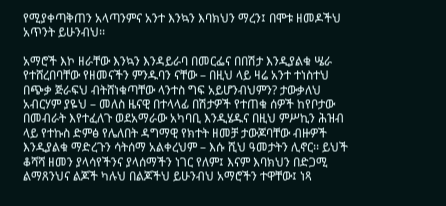የሚያቀጣቅጠን አላጣንምና አንተ እንኳን እባክህን ማረን፤ በሞቱ ዘመዶችህ አጥንት ይሁንብህ፡፡

አማሮች እኮ ዘራቸው እንኳን እንዳይራባ በመርፌና በበሽታ እንዲያልቁ ሤራ የተሸረበባቸው የዘመናችን ምንዱባን ናቸው – በዚህ ላይ ዛሬ አንተ ተነስተህ በጭቃ ጅራፍህ ብትሸነቁጣቸው ላንተስ ግፍ አይሆንብህምን? ታውቃለህ አብርሃም ያዬህ – መለስ ዜናዊ በተላላፊ በሽታዎች የተጠቁ ሰዎች ከየቦታው በመብራት እየተፈለጉ ወደአማራው አካባቢ እንዲሄዱና በዚህ ምሥኪን ሕዝብ ላይ የተኩስ ድምፅ የሌለበት ዳግማዊ የክተት ዘመቻ ታውጆባቸው ብዙዎች እንዲያልቁ ማድረጉን ሳትሰማ አልቀረህም – እሱ ሺህ ዓመታትን ሊኖር፡፡ ይህች ቆሻሻ ዘመን ያላሳየችንና ያላሰማችን ነገር የለም፤ እናም እባክህን በድጋሚ ልማጸንህና ልጆች ካሉህ በልጆችህ ይሁንብህ አማሮችን ተዋቸው፤ ነጻ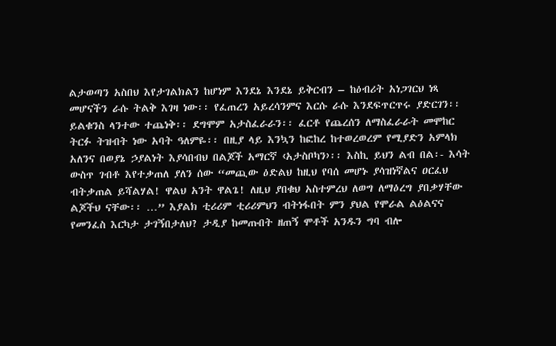ልታወጣን አስበህ እየታገልክልን ከሆነም እንደኔ እንደኔ ይቅርብን – ከዕብሪት አነጋገርህ ነጻ መሆናችን ራሱ ትልቅ እገዛ ነው፡፡ የፈጠረን አይረሳንምና እርሱ ራሱ እንደፍጥርጥሩ ያድርገን፡፡ ይልቁንስ ላንተው ተጨነቅ፡፡ ደግሞም አታስፈራራን፡፡ ፈርቶ የጨረሰን ለማስፈራራት መሞከር ትርፉ ትዝብት ነው አባት ዓለምዬ፡፡ በዚያ ላይ እንኳን ከፎከረ ከተወረወረም የሚያድን አምላክ አለንና በወያኔ ኃያልነት እያሳበብህ በልጆች አማርኛ ‹አታስቦካን›፡፡ እስኪ ይህን ልብ በል፡- እሳት ውስጥ ገብቶ እየተቃጠለ ያለን ሰው “መጪው ዕድልህ ከዚህ የባሰ መሆኑ ያሳዝነኛልና ዐርፈህ ብትቃጠል ይሻልሃል! ዋልህ አንት ዋልጌ! ለዚህ ያበቁህ አስተምረህ ለወግ ለማዕረግ ያበቃሃቸው ልጆችህ ናቸው፡፡ …” እያልክ ቲሪሪም ቲሪሪምህን ብትነፋበት ምን ያህል የሞራል ልዕልናና የመንፈስ እርካታ ታገኝበታለህ? ታዲያ ከመጡበት ዘጠኝ ሞቶች አንዱን ግባ ብሎ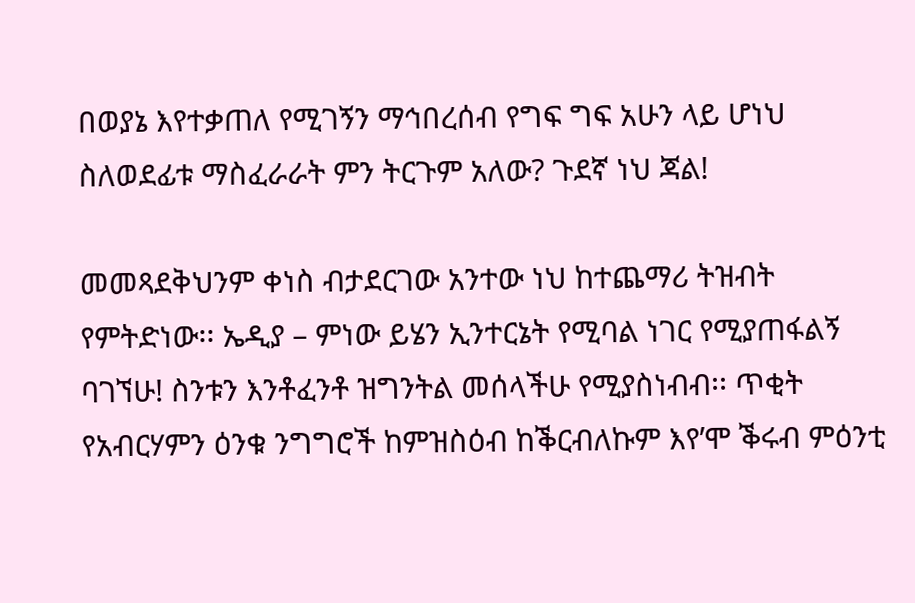በወያኔ እየተቃጠለ የሚገኝን ማኅበረሰብ የግፍ ግፍ አሁን ላይ ሆነህ ስለወደፊቱ ማስፈራራት ምን ትርጉም አለው? ጉደኛ ነህ ጃል!

መመጻደቅህንም ቀነስ ብታደርገው አንተው ነህ ከተጨማሪ ትዝብት የምትድነው፡፡ ኤዲያ – ምነው ይሄን ኢንተርኔት የሚባል ነገር የሚያጠፋልኝ ባገኘሁ! ስንቱን እንቶፈንቶ ዝግንትል መሰላችሁ የሚያስነብብ፡፡ ጥቂት የአብርሃምን ዕንቁ ንግግሮች ከምዝስዕብ ከቕርብለኩም እየ’ሞ ቕሩብ ምዕንቲ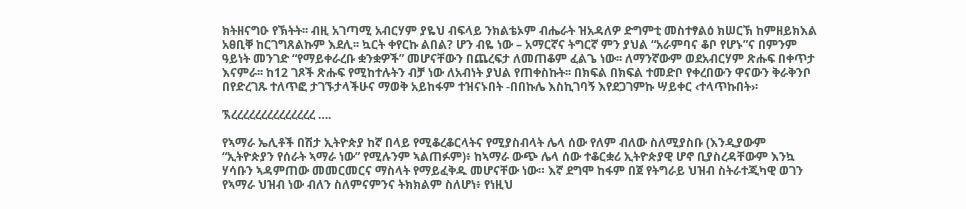ክትዘናግዑ የኽትት፡፡ ብዚ አገጣሚ አብርሃም ያዬህ ብፍላይ ንክልቴኦም ብሔራት ዝአዳለዎ ድግምቲ መስተፃልዕ ክሠርኽ ከምዘይክእል አፀቢቐ ከርገግጸልኩም እደሊ፡፡ ኳርት ቀየርኩ ልበል? ሆን ብዬ ነው – አማርኛና ትግርኛ ምን ያህል “አራምባና ቆቦ የሆኑ”ና በምንም ዓይነት መንገድ “የማይቀራረቡ ቋንቋዎች” መሆናቸውን በጨረፍታ ለመጠቆም ፈልጌ ነው፡፡ ለማንኛውም ወደአብርሃም ጽሑፍ በቀጥታ እናምራ፡፡ ከ12 ገጾች ጽሑፍ የሚከተሉትን ብቻ ነው ለአብነት ያህል የጠቀስኩት፡፡ በክፍል በክፍል ተመድቦ የቀረበውን ዋናውን ቅራቅንቦ በየድረገጹ ተለጥፎ ታገኙታላችሁና ማወቅ አይከፋም ተዝናኑበት -በበኩሌ እስኪገባኝ እየደጋገምኩ ሣይቀር ‹ተላጥኩበት›፡

ኧረረረረረረረረረረረረረረ ….

የኣማራ ኤሊቶች በሽታ ኢትዮጵያ ከኛ በላይ የሚቆረቆርላትና የሚያስብላት ሌላ ሰው የለም ብለው ስለሚያስቡ (እንዲያውም “ኢትዮጵያን የሰራት ኣማራ ነው” የሚሉንም ኣልጠፉም)፥ ከኣማራ ውጭ ሌላ ሰው ተቆርቋሪ ኢትዮጵያዊ ሆኖ ቢያስረዳቸውም እንኳ ሃሳቡን ኣዳምጠው መመርመርና ማስላት የማይፈቅዱ መሆናቸው ነው። እኛ ደግሞ ከፋም በጀ የትግራይ ህዝብ ስትራተጂካዊ ወገን የኣማራ ህዝብ ነው ብለን ስለምናምንና ትክክልም ስለሆነ፥ የነዚህ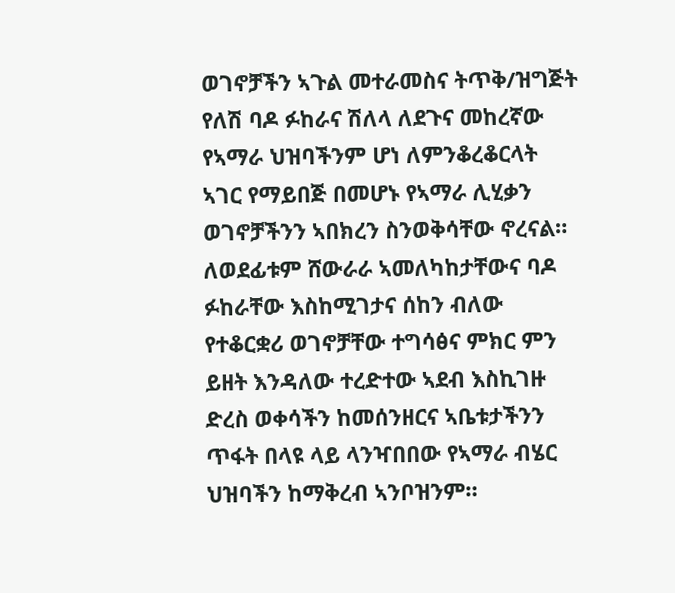ወገኖቻችን ኣጉል መተራመስና ትጥቅ/ዝግጅት የለሽ ባዶ ፉከራና ሽለላ ለደጉና መከረኛው የኣማራ ህዝባችንም ሆነ ለምንቆረቆርላት ኣገር የማይበጅ በመሆኑ የኣማራ ሊሂቃን ወገኖቻችንን ኣበክረን ስንወቅሳቸው ኖረናል። ለወደፊቱም ሸውራራ ኣመለካከታቸውና ባዶ ፉከራቸው እስከሚገታና ሰከን ብለው የተቆርቋሪ ወገኖቻቸው ተግሳፅና ምክር ምን ይዘት እንዳለው ተረድተው ኣደብ እስኪገዙ ድረስ ወቀሳችን ከመሰንዘርና ኣቤቱታችንን ጥፋት በላዩ ላይ ላንዣበበው የኣማራ ብሄር ህዝባችን ከማቅረብ ኣንቦዝንም።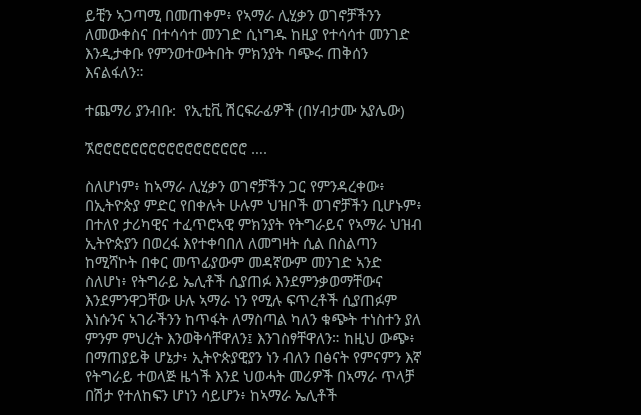ይቺን ኣጋጣሚ በመጠቀም፥ የኣማራ ሊሂቃን ወገኖቻችንን ለመውቀስና በተሳሳተ መንገድ ሲነግዱ ከዚያ የተሳሳተ መንገድ እንዲታቀቡ የምንወተውትበት ምክንያት ባጭሩ ጠቅሰን እናልፋለን።

ተጨማሪ ያንብቡ:  የኢቲቪ ሽርፍራፊዎች (በሃብታሙ አያሌው)

ኧሮሮሮሮሮሮሮሮሮሮሮሮሮሮሮሮሮ ….

ስለሆነም፥ ከኣማራ ሊሂቃን ወገኖቻችን ጋር የምንዳረቀው፥ በኢትዮጵያ ምድር የበቀሉት ሁሉም ህዝቦች ወገኖቻችን ቢሆኑም፥ በተለየ ታሪካዊና ተፈጥሮኣዊ ምክንያት የትግራይና የኣማራ ህዝብ ኢትዮጵያን በወረፋ እየተቀባበለ ለመግዛት ሲል በስልጣን ከሚሻኮት በቀር መጥፊያውም መዳኛውም መንገድ ኣንድ ስለሆነ፥ የትግራይ ኤሊቶች ሲያጠፉ እንደምንቃወማቸውና እንደምንዋጋቸው ሁሉ ኣማራ ነን የሚሉ ፍጥረቶች ሲያጠፉም እነሱንና ኣገራችንን ከጥፋት ለማስጣል ካለን ቁጭት ተነስተን ያለ ምንም ምህረት እንወቅሳቸዋለን፤ እንገስፃቸዋለን። ከዚህ ውጭ፥ በማጠያይቅ ሆኔታ፥ ኢትዮጵያዊያን ነን ብለን በፅናት የምናምን እኛ የትግራይ ተወላጅ ዜጎች እንደ ህወሓት መሪዎች በኣማራ ጥላቻ በሽታ የተለከፍን ሆነን ሳይሆን፥ ከኣማራ ኤሊቶች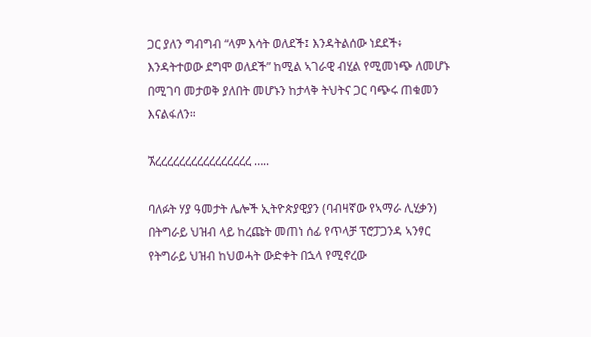ጋር ያለን ግብግብ “ላም እሳት ወለደች፤ እንዳትልሰው ነደደች፥ እንዳትተወው ደግሞ ወለደች” ከሚል ኣገራዊ ብሂል የሚመነጭ ለመሆኑ በሚገባ መታወቅ ያለበት መሆኑን ከታላቅ ትህትና ጋር ባጭሩ ጠቁመን እናልፋለን።

ኧረረረረረረረረረረረረረረረረ …..

ባለፉት ሃያ ዓመታት ሌሎች ኢትዮጵያዊያን (ባብዛኛው የኣማራ ሊሂቃን) በትግራይ ህዝብ ላይ ከረጩት መጠነ ሰፊ የጥላቻ ፕሮፓጋንዳ ኣንፃር የትግራይ ህዝብ ከህወሓት ውድቀት በኋላ የሚኖረው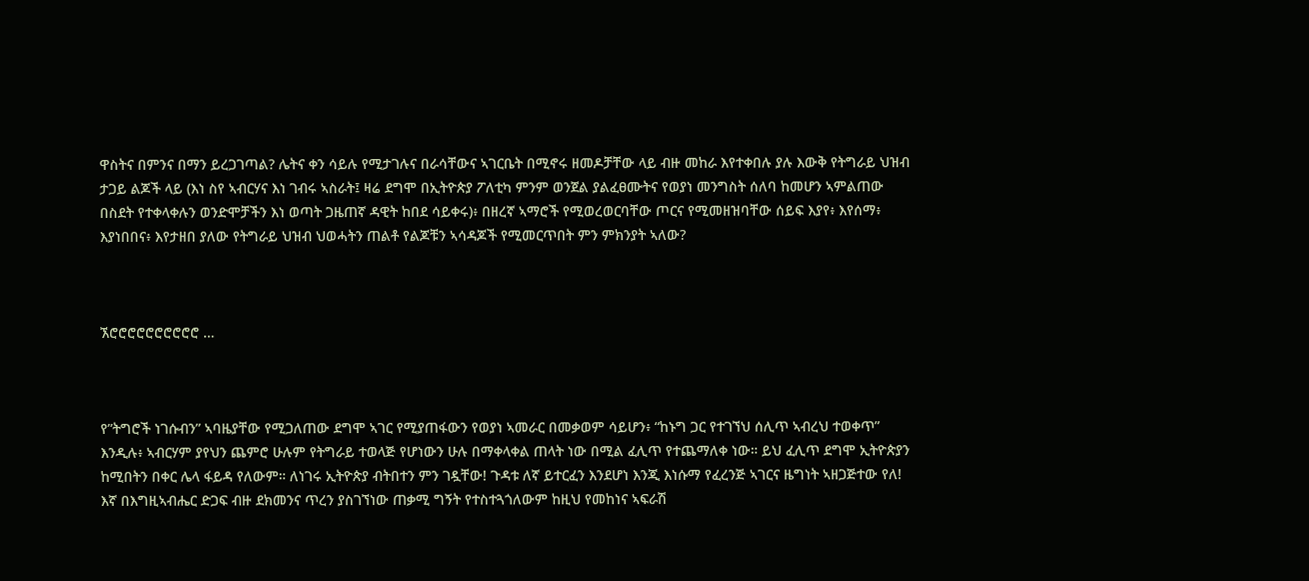ዋስትና በምንና በማን ይረጋገጣል? ሌትና ቀን ሳይሉ የሚታገሉና በራሳቸውና ኣገርቤት በሚኖሩ ዘመዶቻቸው ላይ ብዙ መከራ እየተቀበሉ ያሉ እውቅ የትግራይ ህዝብ ታጋይ ልጆች ላይ (እነ ስየ ኣብርሃና እነ ገብሩ ኣስራት፤ ዛሬ ደግሞ በኢትዮጵያ ፖለቲካ ምንም ወንጀል ያልፈፀሙትና የወያነ መንግስት ሰለባ ከመሆን ኣምልጠው በስደት የተቀላቀሉን ወንድሞቻችን እነ ወጣት ጋዜጠኛ ዳዊት ከበደ ሳይቀሩ)፥ በዘረኛ ኣማሮች የሚወረወርባቸው ጦርና የሚመዘዝባቸው ሰይፍ እያየ፥ እየሰማ፥ እያነበበና፥ እየታዘበ ያለው የትግራይ ህዝብ ህወሓትን ጠልቶ የልጆቹን ኣሳዳጆች የሚመርጥበት ምን ምክንያት ኣለው?



ኧሮሮሮሮሮሮሮሮሮሮ …



የ”ትግሮች ነገሱብን” ኣባዜያቸው የሚጋለጠው ደግሞ ኣገር የሚያጠፋውን የወያነ ኣመራር በመቃወም ሳይሆን፥ “ከኑግ ጋር የተገኘህ ሰሊጥ ኣብረህ ተወቀጥ” እንዲሉ፥ ኣብርሃም ያየህን ጨምሮ ሁሉም የትግራይ ተወላጅ የሆነውን ሁሉ በማቀላቀል ጠላት ነው በሚል ፈሊጥ የተጨማለቀ ነው። ይህ ፈሊጥ ደግሞ ኢትዮጵያን ከሚበትን በቀር ሌላ ፋይዳ የለውም። ለነገሩ ኢትዮጵያ ብትበተን ምን ገዷቸው! ጉዳቱ ለኛ ይተርፈን እንደሆነ እንጂ እነሱማ የፈረንጅ ኣገርና ዜግነት ኣዘጋጅተው የለ! እኛ በእግዚኣብሔር ድጋፍ ብዙ ደክመንና ጥረን ያስገኘነው ጠቃሚ ግኝት የተስተጓጎለውም ከዚህ የመከነና ኣፍራሽ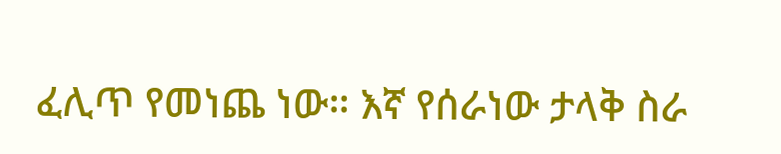ፈሊጥ የመነጨ ነው። እኛ የሰራነው ታላቅ ስራ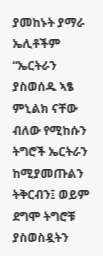ያመከኑት ያማራ ኤሊቶችም “ኤርትራን ያስወሰዱ ኣፄ ምኒልክ ናቸው ብለው የሚከሱን ትግሮች ኤርትራን ከሚያመጡልን ትቅርብን፤ ወይም ደግሞ ትግሮቹ ያስወስዷትን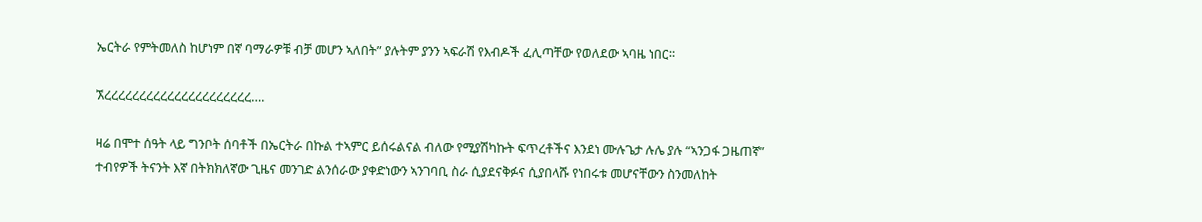ኤርትራ የምትመለስ ከሆነም በኛ ባማራዎቹ ብቻ መሆን ኣለበት” ያሉትም ያንን ኣፍራሽ የእብዶች ፈሊጣቸው የወለደው ኣባዜ ነበር።

ኧረረረረረረረረረረረረረረረረረረረረረ….

ዛሬ በሞተ ሰዓት ላይ ግንቦት ሰባቶች በኤርትራ በኩል ተኣምር ይሰሩልናል ብለው የሚያሽካኩት ፍጥረቶችና እንደነ ሙሉጌታ ሉሌ ያሉ “ኣንጋፋ ጋዜጠኛ” ተብየዎች ትናንት እኛ በትክክለኛው ጊዜና መንገድ ልንሰራው ያቀድነውን ኣንገባቢ ስራ ሲያደናቅፉና ሲያበላሹ የነበሩቱ መሆናቸውን ስንመለከት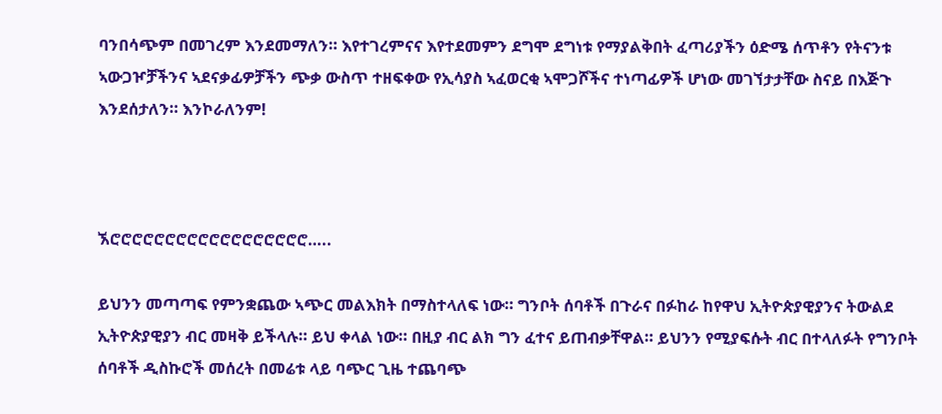ባንበሳጭም በመገረም እንደመማለን። እየተገረምናና እየተደመምን ደግሞ ደግነቱ የማያልቅበት ፈጣሪያችን ዕድሜ ሰጥቶን የትናንቱ ኣውጋዦቻችንና ኣደናቃፊዎቻችን ጭቃ ውስጥ ተዘፍቀው የኢሳያስ ኣፈወርቂ ኣሞጋሾችና ተነጣፊዎች ሆነው መገኘታታቸው ስናይ በእጅጉ እንደሰታለን። እንኮራለንም!



ኧሮሮሮሮሮሮሮሮሮሮሮሮሮሮሮሮሮሮ…..

ይህንን መጣጣፍ የምንቋጨው ኣጭር መልእክት በማስተላለፍ ነው። ግንቦት ሰባቶች በጉራና በፉከራ ከየዋህ ኢትዮጵያዊያንና ትውልደ ኢትዮጵያዊያን ብር መዛቅ ይችላሉ። ይህ ቀላል ነው። በዚያ ብር ልክ ግን ፈተና ይጠብቃቸዋል። ይህንን የሚያፍሱት ብር በተላለፉት የግንቦት ሰባቶች ዲስኩሮች መሰረት በመሬቱ ላይ ባጭር ጊዜ ተጨባጭ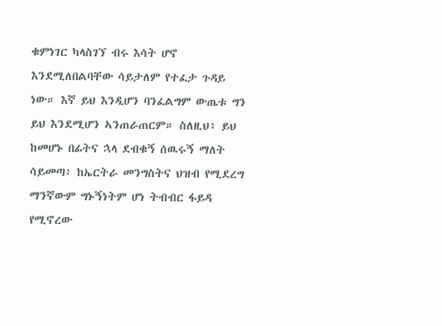ቁምነገር ካላስገኘ ብሩ እሳት ሆኖ እንደሚለበልባቸው ሳይታለም የተፈታ ጉዳይ ነው። እኛ ይህ እንዲሆን ባንፈልግም ውጤቱ ግን ይህ እንደሚሆን ኣንጠራጠርም። ስለዚህ፥ ይህ ከመሆኑ በፊትና ኋላ ደብቁኝ ሰዉሩኝ ማለት ሳይመጣ፥ ከኤርትራ መንግስትና ህዝብ የሚደረግ ማንኛውም ግኑኝነትም ሆነ ትብብር ፋይዳ የሚኖረው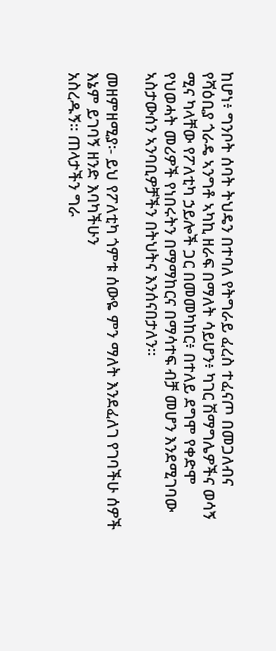ከሆነ፥ ግንቦት ሰባት ትህዴን በተባለ የትግራይ ፈረስ ተፈናጦ በመጋለብና የሻዕቢያ ጎራዴ ኣንግቶ ኣካኪ ዘራፍ በማለት ሳይሆን፥ ካገር ሽማግሌዎችና ወሳኝ ሚና ካላቸው የፖለቲካ ኃይሎች ጋር በመመካከር፥ በተለይ ደግሞ የቀድሞ የህወሓት መሪዎች የነበሩትን በማማከርና በማሳተፍ ብቻ መሆን እንደሚገባው ኣስታውሰን ኣንባቢዎቻችን በትህትና እንሰናበታለን።

መዘምዘሚያ፡- ይህ የፖለቲካ ጎምቱ ሰውዬ ምን ማለት እንደፈለገ የገባችሁ ሰዎች እኔም ይገባኝ ዘንድ እባካችሁን
አስረዱኝ፡፡ ጠላታችን ግራ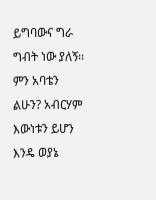ይግባውና ግራ ግብት ነው ያለኝ፡፡ ምን አባቴን ልሁን? አብርሃም
እውነቱን ይሆን እንዴ ወያኔ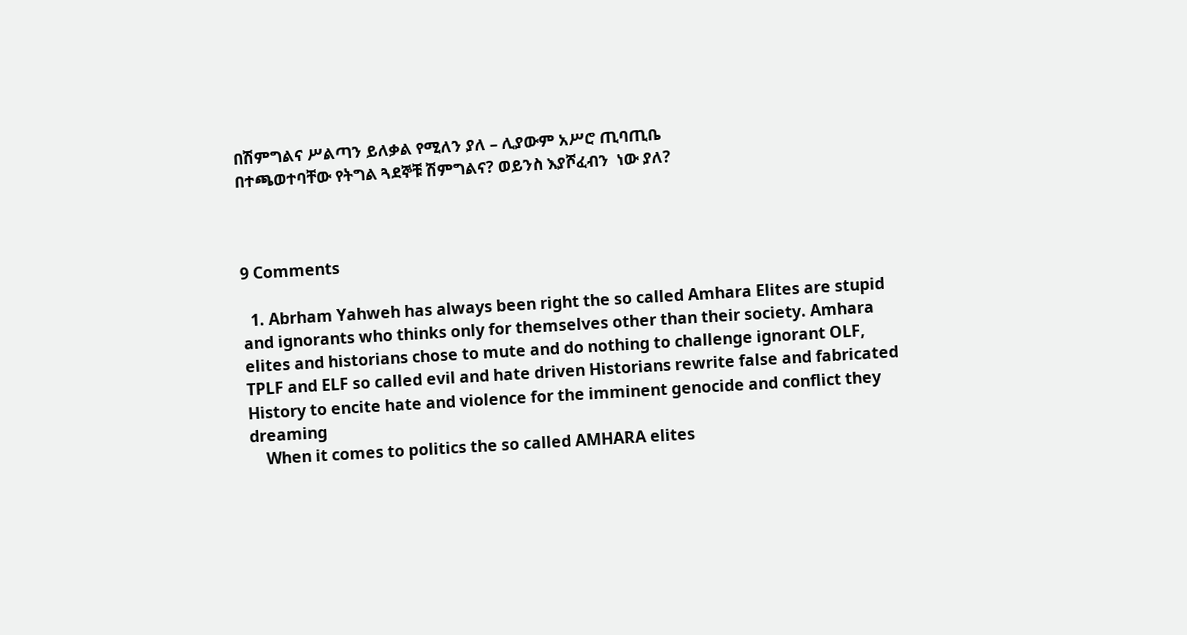በሽምግልና ሥልጣን ይለቃል የሚለን ያለ – ሊያውም አሥሮ ጢባጢቤ
በተጫወተባቸው የትግል ጓደኞቹ ሽምግልና? ወይንስ እያሾፈብን  ነው ያለ?



9 Comments

  1. Abrham Yahweh has always been right the so called Amhara Elites are stupid and ignorants who thinks only for themselves other than their society. Amhara elites and historians chose to mute and do nothing to challenge ignorant OLF, TPLF and ELF so called evil and hate driven Historians rewrite false and fabricated History to encite hate and violence for the imminent genocide and conflict they dreaming
    When it comes to politics the so called AMHARA elites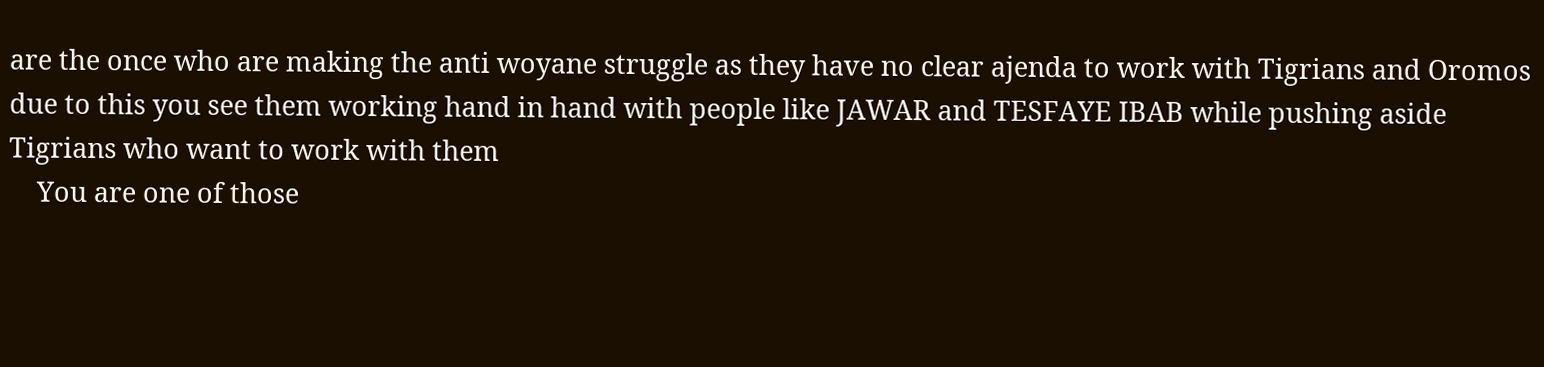are the once who are making the anti woyane struggle as they have no clear ajenda to work with Tigrians and Oromos due to this you see them working hand in hand with people like JAWAR and TESFAYE IBAB while pushing aside Tigrians who want to work with them
    You are one of those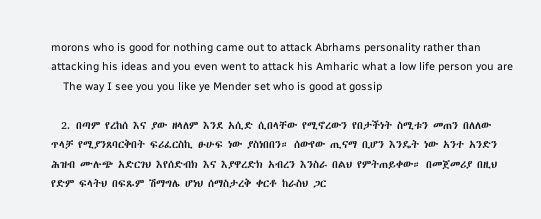morons who is good for nothing came out to attack Abrhams personality rather than attacking his ideas and you even went to attack his Amharic what a low life person you are
    The way I see you you like ye Mender set who is good at gossip

  2. በጣም የረከሰ እና ያው ዘላለም እንደ አሲድ ሲበላቸው የሚኖረውን የበታችነት ስሚቱን መጠን በለለው ጥላቻ የሚያንጸባርቅበት ፍሪፈርስኪ ፁሁፍ ነው ያስነበበን። ሰውየው ጢናማ ቢሆን እንዴት ነው አንተ አንድን ሕዝብ ሙሉጭ አድርገህ እየሰድብክ እና እያዋረድክ አብረን እንስራ በልህ የምትጠይቀው። በመጀመሪያ በዚህ የድም ፍላትህ በፍጹም ሽማግሌ ሆነህ ሰማስታረቅ ቀርቶ ከራስህ ጋር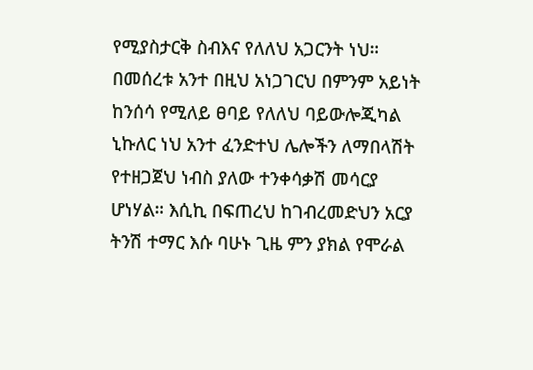የሚያስታርቅ ስብእና የለለህ አጋርንት ነህ። በመሰረቱ አንተ በዚህ አነጋገርህ በምንም አይነት ከንሰሳ የሚለይ ፀባይ የለለህ ባይውሎጂካል ኒኩለር ነህ አንተ ፈንድተህ ሌሎችን ለማበላሽት የተዘጋጀህ ነብስ ያለው ተንቀሳቃሽ መሳርያ ሆነሃል። እሲኪ በፍጠረህ ከገብረመድህን አርያ ትንሽ ተማር እሱ ባሁኑ ጊዜ ምን ያክል የሞራል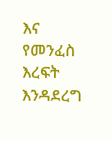እና የመንፈስ እረፍት እንዳደረግ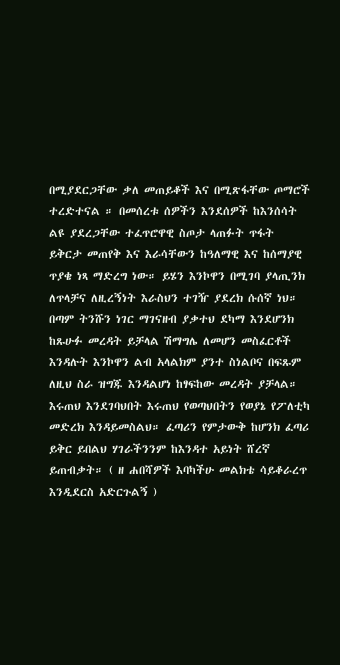በሚያደርጋቸው ቃለ መጠይቆች እና በሚጽፋቸው ጦማሮች ተረድተናል ። በመሰረቱ ሰዎችን እንደሰዎች ከእንሰሳት ልዩ ያደረጋቸው ተፈጥሮዋዊ ስጦታ ላጠፉት ጥፋት ይቅርታ መጠየቅ እና እራሳቸውን ከዓለማዊ እና ከሰማያዊ ጥያቄ ነጻ ማድረግ ነው። ይሄን እንኮዋን በሚገባ ያላጢንክ ለጥላቻና ለዚረኝነት እራስህን ተገዥ ያደረክ ሱሰኛ ነህ። በጣም ትንሹን ነገር ማገናዘብ ያቃተህ ደካማ እንደሆንክ ከጹሁፉ መረዳት ይቻላል ሽማግሌ ለመሆን መስፈርቶች እንዳሉት እንኮዋን ልብ አላልክም ያንተ ስነልቦና በፍጹም ለዚህ ስራ ዝግጁ እንዳልሆነ ከፃፍከው መረዳት ያቻላል። እሩጠህ እንደገባህበት እሩጠህ የወጣህበትን የወያኔ የፖለቲካ መድረክ እንዳይመስልህ። ፈጣሪን የምታውቅ ከሆንክ ፈጣሪ ይቅር ይበልህ ሃገራችንንም ከእንዳተ አይነት ሸረኛ ይጠብቃት። ( ዘ ሐበሻዎች እባካችሁ መልክቴ ሳይቆራረጥ እንዲደርስ አድርጉልኝ )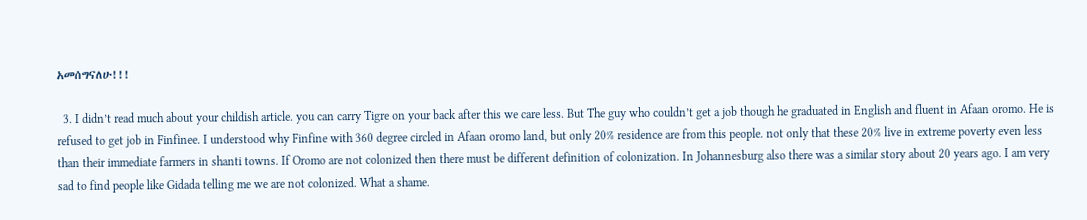አመሰግናለሁ!!!

  3. I didn’t read much about your childish article. you can carry Tigre on your back after this we care less. But The guy who couldn’t get a job though he graduated in English and fluent in Afaan oromo. He is refused to get job in Finfinee. I understood why Finfine with 360 degree circled in Afaan oromo land, but only 20% residence are from this people. not only that these 20% live in extreme poverty even less than their immediate farmers in shanti towns. If Oromo are not colonized then there must be different definition of colonization. In Johannesburg also there was a similar story about 20 years ago. I am very sad to find people like Gidada telling me we are not colonized. What a shame.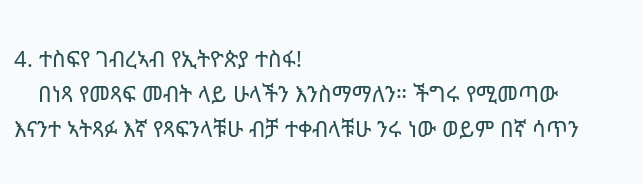4. ተስፍየ ገብረኣብ የኢትዮጵያ ተስፋ!
    በነጻ የመጻፍ መብት ላይ ሁላችን እንስማማለን። ችግሩ የሚመጣው እናንተ ኣትጻፉ እኛ የጻፍንላቹሁ ብቻ ተቀብላቹሁ ንሩ ነው ወይም በኛ ሳጥን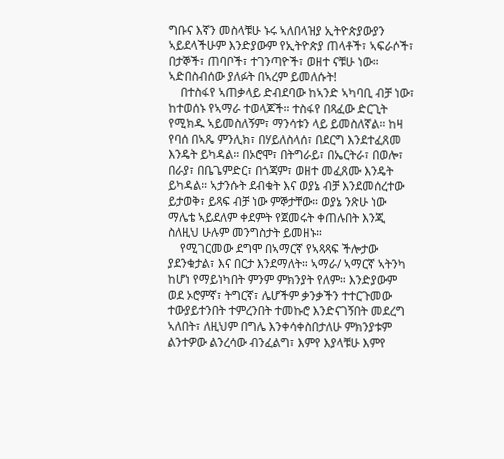ግቡና እኛን መስላቹሁ ኑሩ ኣለበላዝያ ኢትዮጵያውያን ኣይደላችሁም እንድያውም የኢትዮጵያ ጠላቶች፣ ኣፍራሶች፣ በታኞች፣ ጠባቦች፣ ተገንጣዮች፣ ወዘተ ናቹሁ ነው። ኣድበስብሰው ያለፉት በኣረም ይመለሱት!
    በተስፋየ ኣጠቃላይ ድብደባው ከኣንድ ኣካባቢ ብቻ ነው፣ ከተወሰኑ የኣማራ ተወላጆች። ተስፋየ በጻፈው ድርጊት የሚክዱ ኣይመስለኝም፣ ማንሳቱን ላይ ይመስለኛል። ከዛ የባሰ በኣጼ ምንሊክ፣ በሃይለስላሰ፣ በደርግ እንደተፈጸመ እንዴት ይካዳል። በኦሮሞ፣ በትግራይ፣ በኤርትራ፣ በወሎ፣ በራያ፣ በቤጌምድር፣ በጎጃም፣ ወዘተ መፈጸሙ እንዴት ይካዳል። ኣታንሱት ደብቁት እና ወያኔ ብቻ እንደመሰረተው ይታወቅ፣ ይጻፍ ብቻ ነው ምኞታቸው። ወያኔ ንጽሁ ነው ማሌቴ ኣይደለም ቀደምት የጀመሩት ቀጠሉበት እንጂ ስለዚህ ሁሉም መንግስታት ይመዘኑ።
    የሚገርመው ደግሞ በኣማርኛ የኣጻጻፍ ችሎታው ያደንቁታል፣ እና በርታ እንደማለት። ኣማራ/ ኣማርኛ ኣትንካ ከሆነ የማይነካበት ምንም ምክንያት የለም። እንድያውም ወደ ኦሮምኛ፣ ትግርኛ፣ ሌሆችም ቃንቃችን ተተርጉመው ተውያይተንበት ተምረንበት ተመኩሮ እንድናገኝበት መደረግ ኣለበት፣ ለዚህም በግሌ እንቀሳቀስበታለሁ ምክንያቱም ልንተዎው ልንረሳው ብንፈልግ፣ እምየ እያላቹሁ እምየ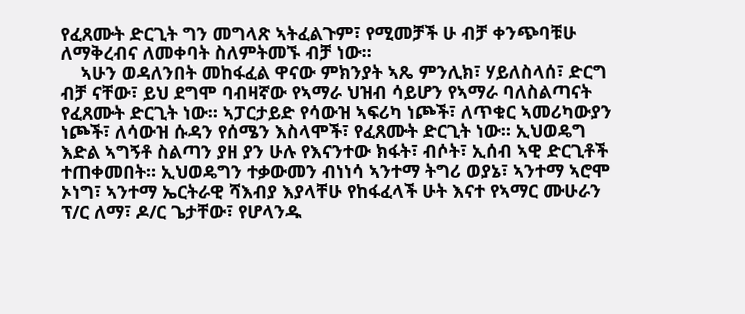የፈጸሙት ድርጊት ግን መግላጽ ኣትፈልጉም፣ የሚመቻች ሁ ብቻ ቀንጭባቹሁ ለማቅረብና ለመቀባት ስለምትመኙ ብቻ ነው።
    ኣሁን ወዳለንበት መከፋፈል ዋናው ምክንያት ኣጼ ምንሊክ፣ ሃይለስላሰ፣ ድርግ ብቻ ናቸው፣ ይህ ደግሞ ባብዛኛው የኣማራ ህዝብ ሳይሆን የኣማራ ባለስልጣናት የፈጸሙት ድርጊት ነው። ኣፓርታይድ የሳውዝ ኣፍሪካ ነጮች፣ ለጥቁር ኣመሪካውያን ነጮች፣ ለሳውዝ ሱዳን የሰሜን እስላሞች፣ የፈጸሙት ድርጊት ነው። ኢህወዴግ እድል ኣግኝቶ ስልጣን ያዘ ያን ሁሉ የእናንተው ክፋት፣ ብሶት፣ ኢሰብ ኣዊ ድርጊቶች ተጠቀመበት። ኢህወዴግን ተቃውመን ብነነሳ ኣንተማ ትግሪ ወያኔ፣ ኣንተማ ኣሮሞ ኦነግ፣ ኣንተማ ኤርትራዊ ሻእብያ እያላቸሁ የከፋፈላች ሁት እናተ የኣማር ሙሁራን ፕ/ር ለማ፣ ዶ/ር ጌታቸው፣ የሆላንዱ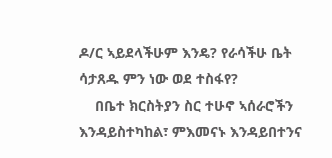ዶ/ር ኣይደላችሁም እንዴ? የራሳችሁ ቤት ሳታጸዱ ምን ነው ወደ ተስፋየ?
    በቤተ ክርስትያን ስር ተሁኖ ኣሰራሮችን እንዳይስተካከል፣ ምእመናኑ እንዳይበተንና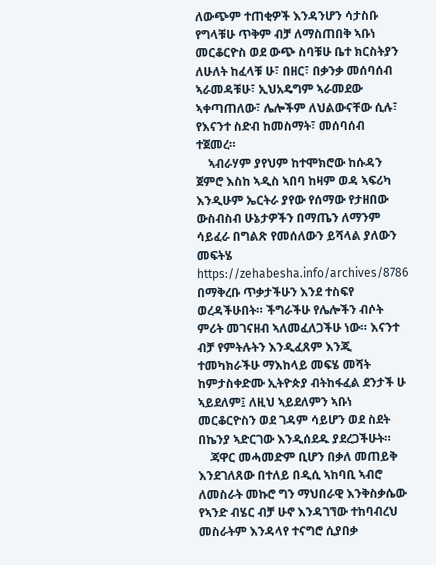ለውጭም ተጠቂዎች እንዳንሆን ሳታስቡ የግላቹሁ ጥቅም ብቻ ለማስጠበቅ ኣቡነ መርቆርዮስ ወደ ውጭ ስባቹሁ ቤተ ክርስትያን ለሁለት ከፈላቹ ሁ፣ በዘር፣ በቃንቃ መሰባሰብ ኣራመዳቹሁ፣ ኢህአዴግም ኣራመደው ኣቀጣጠለው፣ ሌሎችም ለህልውናቸው ሲሉ፣ የእናንተ ስድብ ከመስማት፣ መሰባሰብ ተጀመረ።
    ኣብራሃም ያየህም ከተሞክሮው ከሱዳን ጀምሮ እስከ ኣዲስ ኣበባ ከዛም ወዳ ኣፍሪካ እንዲሁም ኤርትራ ያየው የሰማው የታዘበው ውስብስብ ሁኔታዎችን በማጤን ለማንም ሳይፈራ በግልጽ የመሰለውን ይሻላል ያለውን መፍትሄ https://zehabesha.info/archives/8786 በማቅረቡ ጥቃታችሁን እንደ ተስፍየ ወረዳችሁበት። ችግራችሁ የሌሎችን ብሶት ምሪት መገናዘብ ኣለመፈለጋችሁ ነው። እናንተ ብቻ የምትሉትን እንዲፈጸም እንጂ ተመካክራችሁ ማእከላይ መፍሄ መሻት ከምታስቀድሙ ኢትዮጵያ ብትከፋፈል ደንታች ሁ ኣይደለም፤ ለዚህ ኣይደለምን ኣቡነ መርቆርዮስን ወደ ገዳም ሳይሆን ወደ ስደት በኬንያ ኣድርገው እንዲሰደዱ ያደረጋችሁት።
    ጃዋር መሓመድም ቢሆን በቃለ መጠይቅ እንደገለጸው በተለይ በዲሲ ኣከባቢ ኣብሮ ለመስራት መኩሮ ግን ማህበራዊ እንቅስቃሴው የኣንድ ብሄር ብቻ ሁኖ እንዳገኘው ተከባብረህ መስራትም እንዳላየ ተናግሮ ሲያበቃ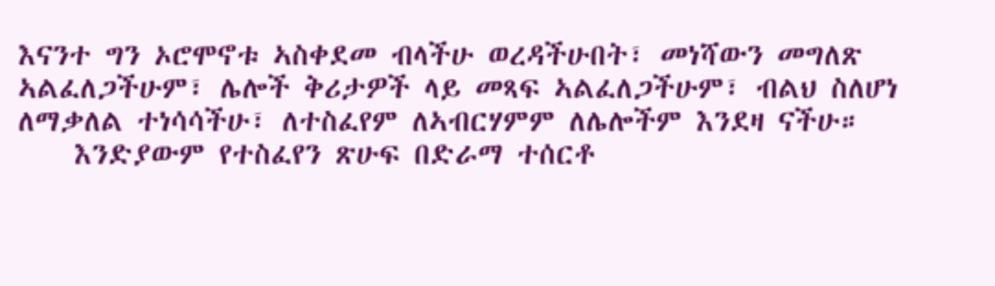እናንተ ግን ኦሮሞኖቱ ኣስቀደመ ብላችሁ ወረዳችሁበት፣ መነሻውን መግለጽ ኣልፈለጋችሁም፣ ሌሎች ቅሪታዎች ላይ መጻፍ ኣልፈለጋችሁም፣ ብልህ ስለሆነ ለማቃለል ተነሳሳችሁ፣ ለተስፈየም ለኣብርሃምም ለሌሎችም እንደዛ ናችሁ።
    እንድያውም የተስፈየን ጽሁፍ በድራማ ተሰርቶ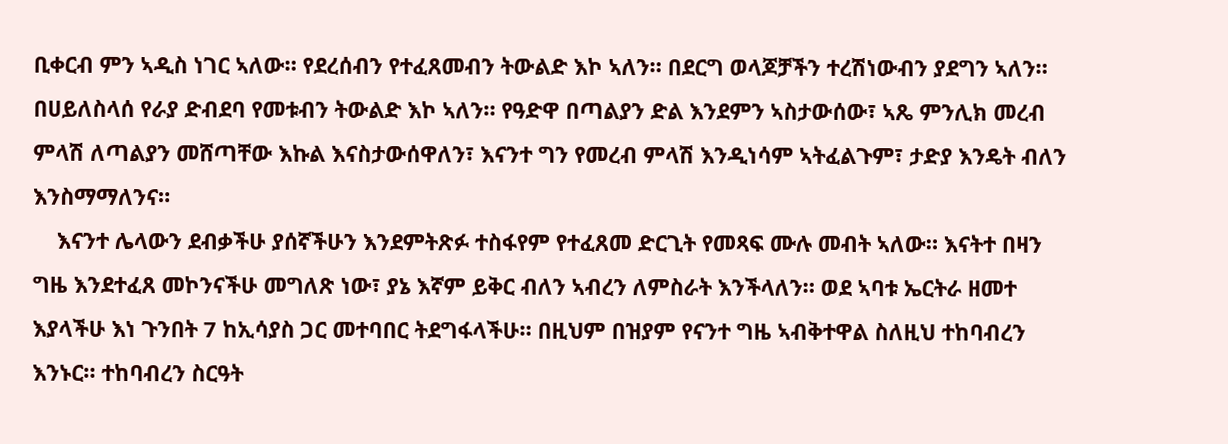ቢቀርብ ምን ኣዲስ ነገር ኣለው። የደረሰብን የተፈጸመብን ትውልድ እኮ ኣለን። በደርግ ወላጆቻችን ተረሽነውብን ያደግን ኣለን። በሀይለስላሰ የራያ ድብደባ የመቱብን ትውልድ እኮ ኣለን። የዓድዋ በጣልያን ድል እንደምን ኣስታውሰው፣ ኣጼ ምንሊክ መረብ ምላሽ ለጣልያን መሸጣቸው እኩል እናስታውሰዋለን፣ እናንተ ግን የመረብ ምላሽ እንዲነሳም ኣትፈልጉም፣ ታድያ እንዴት ብለን እንስማማለንና።
    እናንተ ሌላውን ደብቃችሁ ያሰኛችሁን እንደምትጽፉ ተስፋየም የተፈጸመ ድርጊት የመጻፍ ሙሉ መብት ኣለው። እናትተ በዛን ግዜ እንደተፈጸ መኮንናችሁ መግለጽ ነው፣ ያኔ እኛም ይቅር ብለን ኣብረን ለምስራት እንችላለን። ወደ ኣባቱ ኤርትራ ዘመተ እያላችሁ እነ ጉንበት 7 ከኢሳያስ ጋር መተባበር ትደግፋላችሁ። በዚህም በዝያም የናንተ ግዜ ኣብቅተዋል ስለዚህ ተከባብረን እንኑር። ተከባብረን ስርዓት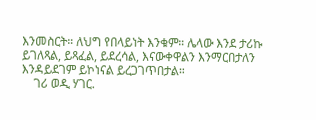እንመስርት። ለህግ የበላይነት እንቁም። ሌላው እንደ ታሪኩ ይገለጻል, ይጻፈል, ይደረሳል, እናውቀዋልን እንማርበታለን እንዳይደገም ይኮነናል ይረጋገጥበታል።
    ገሪ ወዲ ሃገር.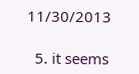11/30/2013

  5. it seems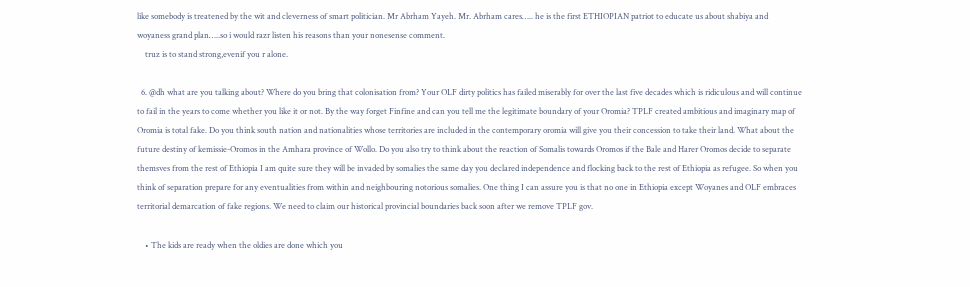like somebody is treatened by the wit and cleverness of smart politician. Mr Abrham Yayeh. Mr. Abrham cares….. he is the first ETHIOPIAN patriot to educate us about shabiya and woyaness grand plan…..so i would razr listen his reasons than your nonesense comment.
    truz is to stand strong,evenif you r alone.

  6. @dh what are you talking about? Where do you bring that colonisation from? Your OLF dirty politics has failed miserably for over the last five decades which is ridiculous and will continue to fail in the years to come whether you like it or not. By the way forget Finfine and can you tell me the legitimate boundary of your Oromia? TPLF created ambitious and imaginary map of Oromia is total fake. Do you think south nation and nationalities whose territories are included in the contemporary oromia will give you their concession to take their land. What about the future destiny of kemissie-Oromos in the Amhara province of Wollo. Do you also try to think about the reaction of Somalis towards Oromos if the Bale and Harer Oromos decide to separate themsves from the rest of Ethiopia I am quite sure they will be invaded by somalies the same day you declared independence and flocking back to the rest of Ethiopia as refugee. So when you think of separation prepare for any eventualities from within and neighbouring notorious somalies. One thing I can assure you is that no one in Ethiopia except Woyanes and OLF embraces territorial demarcation of fake regions. We need to claim our historical provincial boundaries back soon after we remove TPLF gov.

    • The kids are ready when the oldies are done which you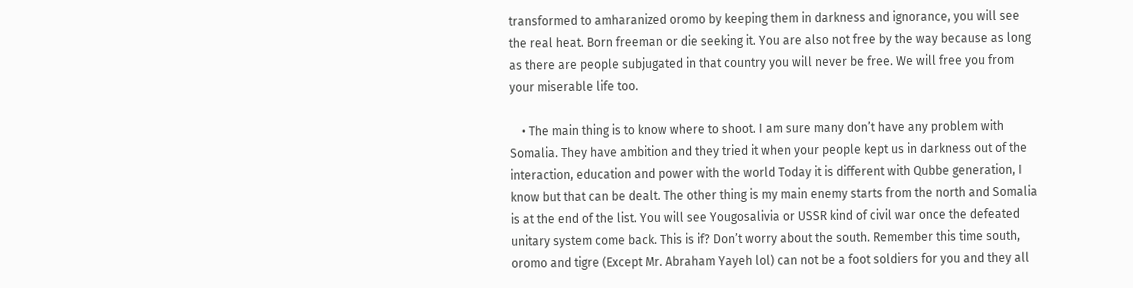transformed to amharanized oromo by keeping them in darkness and ignorance, you will see the real heat. Born freeman or die seeking it. You are also not free by the way because as long as there are people subjugated in that country you will never be free. We will free you from your miserable life too.

    • The main thing is to know where to shoot. I am sure many don’t have any problem with Somalia. They have ambition and they tried it when your people kept us in darkness out of the interaction, education and power with the world Today it is different with Qubbe generation, I know but that can be dealt. The other thing is my main enemy starts from the north and Somalia is at the end of the list. You will see Yougosalivia or USSR kind of civil war once the defeated unitary system come back. This is if? Don’t worry about the south. Remember this time south, oromo and tigre (Except Mr. Abraham Yayeh lol) can not be a foot soldiers for you and they all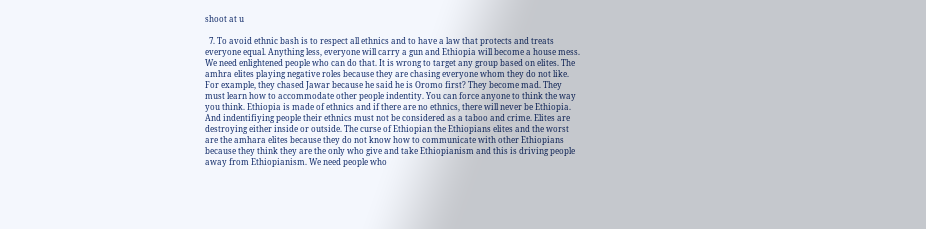shoot at u

  7. To avoid ethnic bash is to respect all ethnics and to have a law that protects and treats everyone equal. Anything less, everyone will carry a gun and Ethiopia will become a house mess. We need enlightened people who can do that. It is wrong to target any group based on elites. The amhra elites playing negative roles because they are chasing everyone whom they do not like. For example, they chased Jawar because he said he is Oromo first? They become mad. They must learn how to accommodate other people indentity. You can force anyone to think the way you think. Ethiopia is made of ethnics and if there are no ethnics, there will never be Ethiopia. And indentifiying people their ethnics must not be considered as a taboo and crime. Elites are destroying either inside or outside. The curse of Ethiopian the Ethiopians elites and the worst are the amhara elites because they do not know how to communicate with other Ethiopians because they think they are the only who give and take Ethiopianism and this is driving people away from Ethiopianism. We need people who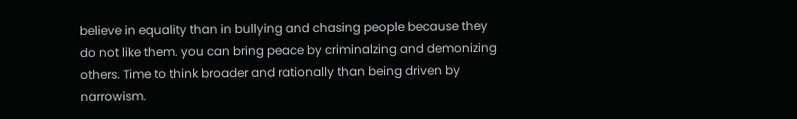believe in equality than in bullying and chasing people because they do not like them. you can bring peace by criminalzing and demonizing others. Time to think broader and rationally than being driven by narrowism.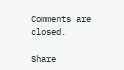Comments are closed.

Share